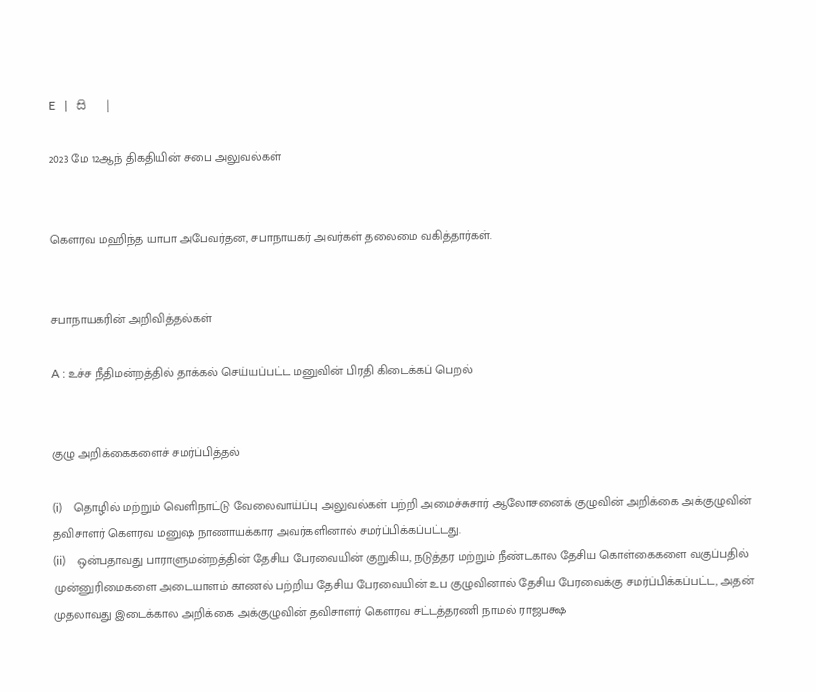E   |   සි   |

2023 மே 12ஆந் திகதியின் சபை அலுவல்கள்


கௌரவ மஹிந்த யாபா அபேவர்தன, சபாநாயகர் அவர்கள் தலைமை வகித்தார்கள்.


சபாநாயகரின் அறிவித்தல்கள்

A : உச்ச நீதிமன்றத்தில் தாக்கல் செய்யப்பட்ட மனுவின் பிரதி கிடைக்கப் பெறல்


குழு அறிக்கைகளைச் சமர்ப்பித்தல்

(i)    தொழில் மற்றும் வெளிநாட்டு வேலைவாய்ப்பு அலுவல்கள் பற்றி அமைச்சுசார் ஆலோசனைக் குழுவின் அறிக்கை அக்குழுவின் தவிசாளர் கௌரவ மனுஷ நாணாயக்கார அவர்களினால் சமர்ப்பிக்கப்பட்டது.
(ii)    ஒன்பதாவது பாராளுமன்றத்தின் தேசிய பேரவையின் குறுகிய, நடுத்தர மற்றும் நீண்டகால தேசிய கொள்கைகளை வகுப்பதில் முன்னுரிமைகளை அடையாளம் காணல் பற்றிய தேசிய பேரவையின் உப குழுவினால் தேசிய பேரவைக்கு சமர்ப்பிக்கப்பட்ட, அதன் முதலாவது இடைக்கால அறிக்கை அக்குழுவின் தவிசாளர் கௌரவ சட்டத்தரணி நாமல் ராஜபக்ஷ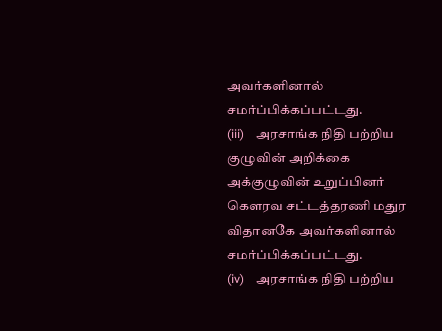அவர்களினால் சமர்ப்பிக்கப்பட்டது.
(iii)    அரசாங்க நிதி பற்றிய குழுவின் அறிக்கை அக்குழுவின் உறுப்பினர் கௌரவ சட்டத்தரணி மதுர விதானகே அவர்களினால் சமர்ப்பிக்கப்பட்டது.
(iv)    அரசாங்க நிதி பற்றிய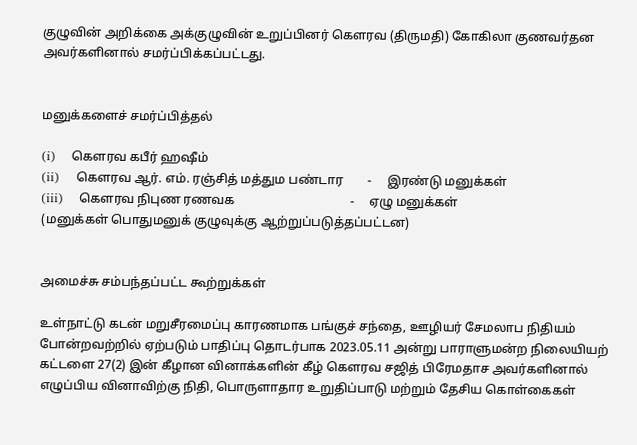குழுவின் அறிக்கை அக்குழுவின் உறுப்பினர் கௌரவ (திருமதி) கோகிலா குணவர்தன அவர்களினால் சமர்ப்பிக்கப்பட்டது.


மனுக்களைச் சமர்ப்பித்தல்

(i)    கௌரவ கபீர் ஹஷீம்
(ii)    கௌரவ ஆர். எம். ரஞ்சித் மத்தும பண்டார        -     இரண்டு மனுக்கள்
(iii)    கௌரவ நிபுண ரணவக                                     -     ஏழு மனுக்கள்
(மனுக்கள் பொதுமனுக் குழுவுக்கு ஆற்றுப்படுத்தப்பட்டன)


அமைச்சு சம்பந்தப்பட்ட கூற்றுக்கள்

உள்நாட்டு கடன் மறுசீரமைப்பு காரணமாக பங்குச் சந்தை, ஊழியர் சேமலாப நிதியம் போன்றவற்றில் ஏற்படும் பாதிப்பு தொடர்பாக 2023.05.11 அன்று பாராளுமன்ற நிலையியற் கட்டளை 27(2) இன் கீழான வினாக்களின் கீழ் கௌரவ சஜித் பிரேமதாச அவர்களினால் எழுப்பிய வினாவிற்கு நிதி, பொருளாதார உறுதிப்பாடு மற்றும் தேசிய கொள்கைகள்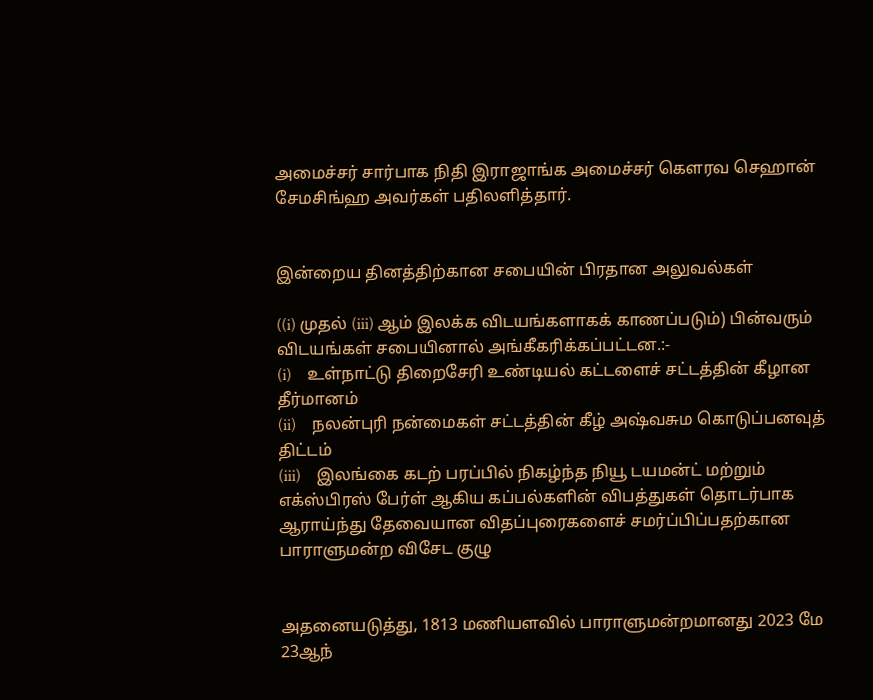அமைச்சர் சார்பாக நிதி இராஜாங்க அமைச்சர் கௌரவ செஹான் சேமசிங்ஹ அவர்கள் பதிலளித்தார்.


இன்றைய தினத்திற்கான சபையின் பிரதான அலுவல்கள்

((i) முதல் (iii) ஆம் இலக்க விடயங்களாகக் காணப்படும்) பின்வரும் விடயங்கள் சபையினால் அங்கீகரிக்கப்பட்டன.:-
(i)    உள்நாட்டு திறைசேரி உண்டியல் கட்டளைச் சட்டத்தின் கீழான தீர்மானம்
(ii)    நலன்புரி நன்மைகள் சட்டத்தின் கீழ் அஷ்வசும கொடுப்பனவுத் திட்டம்
(iii)    இலங்கை கடற் பரப்பில் நிகழ்ந்த நியூ டயமன்ட் மற்றும் எக்ஸ்பிரஸ் பேர்ள் ஆகிய கப்பல்களின் விபத்துகள் தொடர்பாக ஆராய்ந்து தேவையான விதப்புரைகளைச் சமர்ப்பிப்பதற்கான பாராளுமன்ற விசேட குழு


அதனையடுத்து, 1813 மணியளவில் பாராளுமன்றமானது 2023 மே 23ஆந்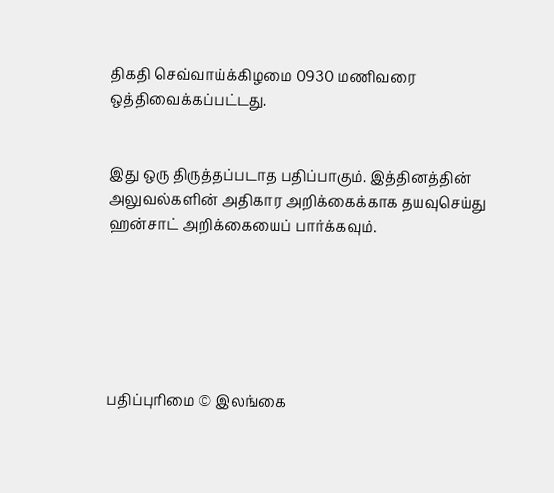திகதி செவ்வாய்க்கிழமை 0930 மணிவரை ஒத்திவைக்கப்பட்டது.


இது ஒரு திருத்தப்படாத பதிப்பாகும். இத்தினத்தின் அலுவல்களின் அதிகார அறிக்கைக்காக தயவுசெய்து ஹன்சாட் அறிக்கையைப் பார்க்கவும்.






பதிப்புரிமை © இலங்கை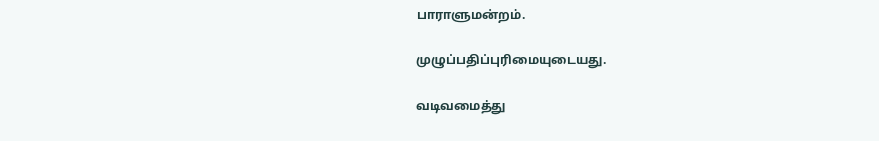பாராளுமன்றம்.

முழுப்பதிப்புரிமையுடையது.

வடிவமைத்து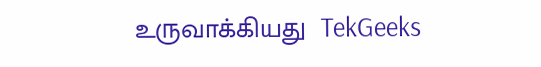உருவாக்கியது  TekGeeks